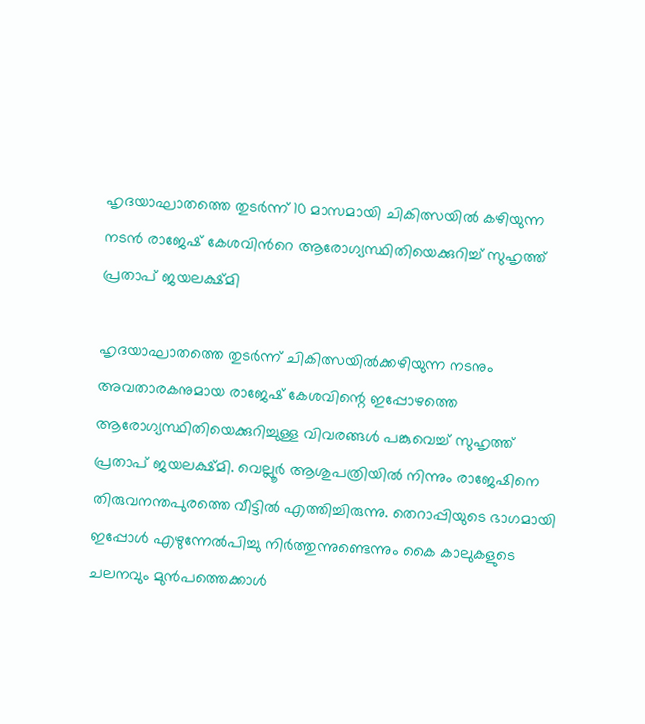ഹൃദയാഘാതത്തെ തുടർന്ന് 10 മാസമായി ചികിത്സയിൽ കഴിയുന്ന നടൻ രാജേഷ് കേശവിന്‍റെ ആരോഗ്യസ്ഥിതിയെക്കുറിച്ച് സുഹൃത്ത് പ്രതാപ് ജയലക്ഷ്മി

ഹൃദയാഘാതത്തെ തുടർന്ന് ചികിത്സയിൽക്കഴിയുന്ന നടനും അവതാരകനുമായ രാജേഷ് കേശവിന്റെ ഇപ്പോഴത്തെ ആരോഗ്യസ്ഥിതിയെക്കുറിച്ചുള്ള വിവരങ്ങൾ പങ്കുവെച്ച് സുഹൃത്ത് പ്രതാപ് ജയലക്ഷ്മി. വെല്ലൂർ ആശുപത്രിയിൽ നിന്നും രാജേഷിനെ തിരുവനന്തപുരത്തെ വീട്ടിൽ എത്തിച്ചിരുന്നു. തെറാപ്പിയുടെ ഭാഗമായി ഇപ്പോൾ എഴുന്നേൽപിച്ചു നിർത്തുന്നുണ്ടെന്നും കൈ കാലുകളുടെ ചലനവും മുൻപത്തെക്കാൾ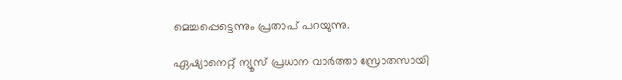മെച്ചപ്പെട്ടെന്നും പ്രതാപ് പറയുന്നു.

ഏഷ്യാനെറ്റ് ന്യൂസ് പ്രധാന വാർത്താ സ്രോതസായി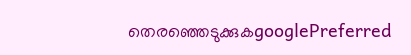തെരഞ്ഞെടുക്കുകgooglePreferred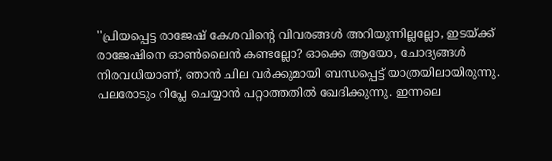''പ്രിയപ്പെട്ട രാജേഷ് കേശവിന്റെ വിവരങ്ങൾ അറിയുന്നില്ലല്ലോ, ഇടയ്ക്ക് രാജേഷിനെ ഓൺലൈൻ കണ്ടല്ലോ? ഓക്കെ ആയോ, ചോദ്യങ്ങൾ നിരവധിയാണ്, ഞാൻ ചില വർക്കുമായി ബന്ധപ്പെട്ട് യാത്രയിലായിരുന്നു. പലരോടും റിപ്ലേ ചെയ്യാൻ പറ്റാത്തതിൽ ഖേദിക്കുന്നു. ഇന്നലെ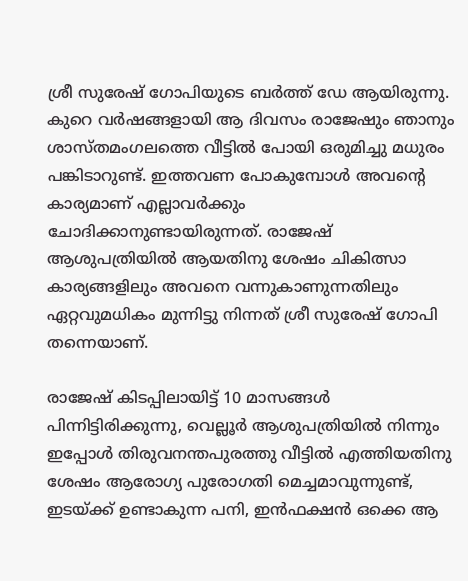ശ്രീ സുരേഷ് ഗോപിയുടെ ബർത്ത് ഡ‍േ ആയിരുന്നു. കുറെ വർഷങ്ങളായി ആ ദിവസം രാജേഷും ഞാനും ശാസ്‌തമംഗലത്തെ വീട്ടിൽ പോയി ഒരുമിച്ചു മധുരം പങ്കിടാറുണ്ട്. ഇത്തവണ പോകുമ്പോൾ അവന്റെ കാര്യമാണ് എല്ലാവർക്കും ചോദിക്കാനുണ്ടായിരുന്നത്. രാജേഷ് ആശുപത്രിയിൽ ആയതിനു ശേഷം ചികിത്സാ കാര്യങ്ങളിലും അവനെ വന്നുകാണുന്നതിലും ഏറ്റവുമധികം മുന്നിട്ടു നിന്നത് ശ്രീ സുരേഷ് ഗോപി തന്നെയാണ്.

രാജേഷ് കിടപ്പിലായിട്ട് 10 മാസങ്ങൾ പിന്നിട്ടിരിക്കുന്നു, വെല്ലൂർ ആശുപത്രിയിൽ നിന്നും ഇപ്പോൾ തിരുവനന്തപുരത്തു വീട്ടിൽ എത്തിയതിനു ശേഷം ആരോഗ്യ പുരോഗതി മെച്ചമാവുന്നുണ്ട്, ഇടയ്ക്ക് ഉണ്ടാകുന്ന പനി, ഇൻഫക്ഷൻ ഒക്കെ ആ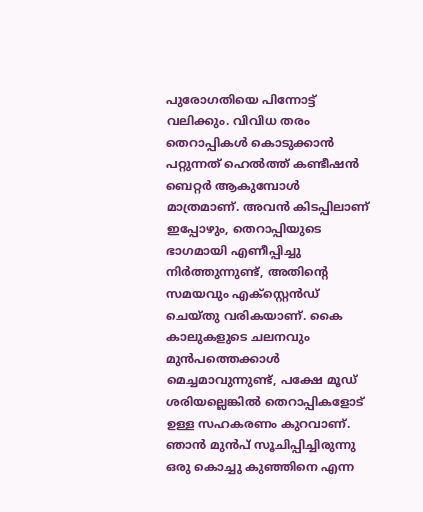പുരോഗതിയെ പിന്നോട്ട് വലിക്കും. വിവിധ തരം തെറാപ്പികൾ കൊടുക്കാൻ പറ്റുന്നത് ഹെൽത്ത് കണ്ടീഷൻ ബെറ്റർ ആകുമ്പോൾ മാത്രമാണ്. അവൻ കിടപ്പിലാണ് ഇപ്പോഴും, തെറാപ്പിയുടെ ഭാഗമായി എണീപ്പിച്ചു നിർത്തുന്നുണ്ട്, അതിന്റെ സമയവും എക്സ്റ്റെൻഡ് ചെയ്തു വരികയാണ്. കൈ കാലുകളുടെ ചലനവും മുൻപത്തെക്കാൾ മെച്ചമാവുന്നുണ്ട്, പക്ഷേ മൂഡ് ശരിയല്ലെങ്കിൽ തെറാപ്പികളോട് ഉള്ള സഹകരണം കുറവാണ്. ഞാൻ മുൻപ് സൂചിപ്പിച്ചിരുന്നു ഒരു കൊച്ചു കുഞ്ഞിനെ എന്ന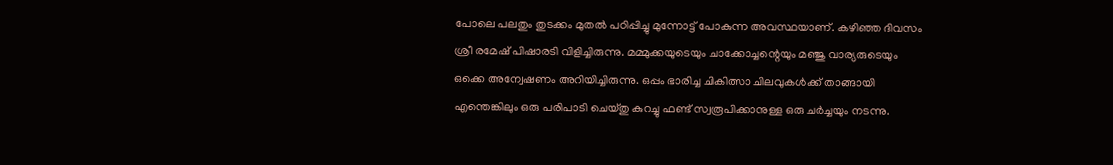പോലെ പലതും തുടക്കം മുതൽ പഠിപ്പിച്ചു മുന്നോട്ട് പോകുന്ന അവസ്ഥയാണ്. കഴിഞ്ഞ ദിവസം ശ്രീ രമേഷ് പിഷാരടി വിളിച്ചിരുന്നു. മമ്മുക്കയുടെയും ചാക്കോച്ചന്റെയും മഞ്ജു വാര്യരുടെയും ഒക്കെ അന്വേഷണം അറിയിച്ചിരുന്നു. ഒപ്പം ഭാരിച്ച ചികിത്സാ ചിലവുകൾക്ക് താങ്ങായി എന്തെങ്കിലും ഒരു പരിപാടി ചെയ്തു കുറച്ചു ഫണ്ട്‌ സ്വരൂപിക്കാനുള്ള ഒരു ചർച്ചയും നടന്നു.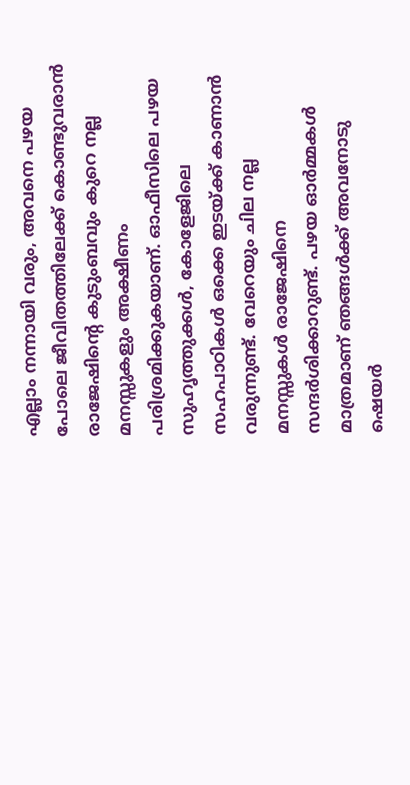എല്ലാം നന്നായി വരും, അവനെ പഴയ പോലെ ജീവിതത്തിലേക്ക് കൊണ്ടുവരാൻ രാജേഷിന്റെ കുടുംബവും കുറെ നല്ല മനസ്സുകളും അക്ഷീണം പരിശ്രമിക്കുകയാണ്. ഓഫീസിലെ പഴയ സുഹൃത്തുക്കൾ, കോളേജിലെ സഹപാഠികൾ ഒക്കെ ഇടയ്ക്ക് കാണാൻ വരുന്നുണ്ട്. വേറെയും ചില നല്ല മനസ്സുകൾ രാജേഷിനെ സന്ദർശിക്കാറുണ്ട്. പഴയ ഓർമ്മകൾ മാത്രമാണ് ഞങ്ങൾക്ക് അവനോടു ഷെയർ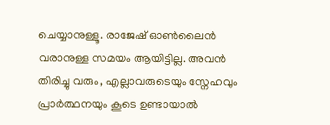ചെയ്യാനുള്ളൂ. രാജേഷ് ഓൺലൈൻ വരാനുള്ള സമയം ആയിട്ടില്ല. അവൻ തിരിച്ചു വരും, എല്ലാവരുടെയും സ്നേഹവും പ്രാർത്ഥനയും കൂടെ ഉണ്ടായാൽ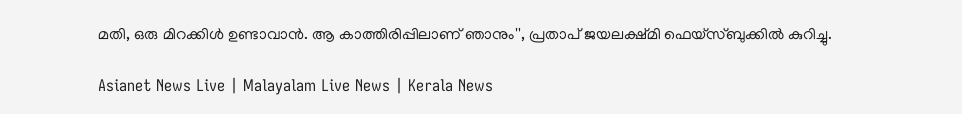മതി, ഒരു മിറക്കിൾ ഉണ്ടാവാൻ. ആ കാത്തിരിപ്പിലാണ് ഞാനും'', പ്രതാപ് ജയലക്ഷ്മി ഫെയ്സ്ബുക്കിൽ കുറിച്ചു.

Asianet News Live | Malayalam Live News | Kerala News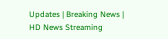Updates | Breaking News | HD News Streaming